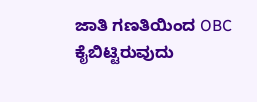ಜಾತಿ ಗಣತಿಯಿಂದ OBC ಕೈಬಿಟ್ಟಿರುವುದು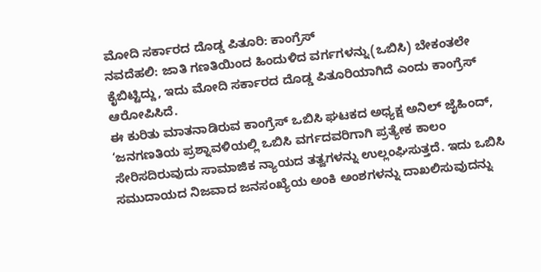ಮೋದಿ ಸರ್ಕಾರದ ದೊಡ್ಡ ಪಿತೂರಿ: ಕಾಂಗ್ರೆಸ್
ನವದೆಹಲಿ: ಜಾತಿ ಗಣತಿಯಿಂದ ಹಿಂದುಳಿದ ವರ್ಗಗಳನ್ನು(ಒಬಿಸಿ) ಬೇಕಂತಲೇ ಕೈಬಿಟ್ಟಿದ್ದು, ಇದು ಮೋದಿ ಸರ್ಕಾರದ ದೊಡ್ಡ ಪಿತೂರಿಯಾಗಿದೆ ಎಂದು ಕಾಂಗ್ರೆಸ್ ಆರೋಪಿಸಿದೆ.
ಈ ಕುರಿತು ಮಾತನಾಡಿರುವ ಕಾಂಗ್ರೆಸ್ ಒಬಿಸಿ ಘಟಕದ ಅಧ್ಯಕ್ಷ ಅನಿಲ್ ಜೈಹಿಂದ್, ‘ಜನಗಣತಿಯ ಪ್ರಶ್ನಾವಳಿಯಲ್ಲಿ ಒಬಿಸಿ ವರ್ಗದವರಿಗಾಗಿ ಪ್ರತ್ಯೇಕ ಕಾಲಂ ಸೇರಿಸದಿರುವುದು ಸಾಮಾಜಿಕ ನ್ಯಾಯದ ತತ್ವಗಳನ್ನು ಉಲ್ಲಂಘಿಸುತ್ತದೆ. ಇದು ಒಬಿಸಿ ಸಮುದಾಯದ ನಿಜವಾದ ಜನಸಂಖ್ಯೆಯ ಅಂಕಿ ಅಂಶಗಳನ್ನು ದಾಖಲಿಸುವುದನ್ನು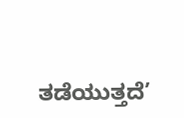ತಡೆಯುತ್ತದೆ’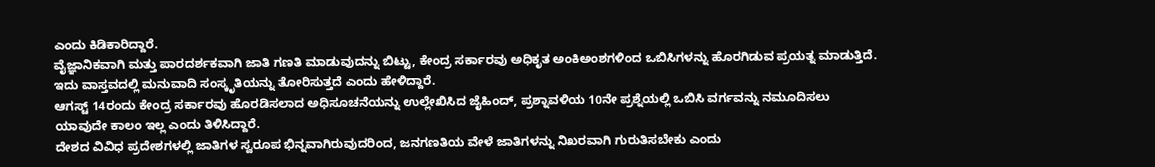ಎಂದು ಕಿಡಿಕಾರಿದ್ದಾರೆ.
ವೈಜ್ಞಾನಿಕವಾಗಿ ಮತ್ತು ಪಾರದರ್ಶಕವಾಗಿ ಜಾತಿ ಗಣತಿ ಮಾಡುವುದನ್ನು ಬಿಟ್ಟು, ಕೇಂದ್ರ ಸರ್ಕಾರವು ಅಧಿಕೃತ ಅಂಕಿಅಂಶಗಳಿಂದ ಒಬಿಸಿಗಳನ್ನು ಹೊರಗಿಡುವ ಪ್ರಯತ್ನ ಮಾಡುತ್ತಿದೆ. ಇದು ವಾಸ್ತವದಲ್ಲಿ ಮನುವಾದಿ ಸಂಸ್ಕೃತಿಯನ್ನು ತೋರಿಸುತ್ತದೆ ಎಂದು ಹೇಳಿದ್ದಾರೆ.
ಆಗಸ್ಟ್ 14ರಂದು ಕೇಂದ್ರ ಸರ್ಕಾರವು ಹೊರಡಿಸಲಾದ ಅಧಿಸೂಚನೆಯನ್ನು ಉಲ್ಲೇಖಿಸಿದ ಜೈಹಿಂದ್, ಪ್ರಶ್ನಾವಳಿಯ 10ನೇ ಪ್ರಶ್ನೆಯಲ್ಲಿ ಒಬಿಸಿ ವರ್ಗವನ್ನು ನಮೂದಿಸಲು ಯಾವುದೇ ಕಾಲಂ ಇಲ್ಲ ಎಂದು ತಿಳಿಸಿದ್ದಾರೆ.
ದೇಶದ ವಿವಿಧ ಪ್ರದೇಶಗಳಲ್ಲಿ ಜಾತಿಗಳ ಸ್ವರೂಪ ಭಿನ್ನವಾಗಿರುವುದರಿಂದ, ಜನಗಣತಿಯ ವೇಳೆ ಜಾತಿಗಳನ್ನು ನಿಖರವಾಗಿ ಗುರುತಿಸಬೇಕು ಎಂದು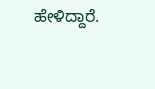ಹೇಳಿದ್ದಾರೆ.